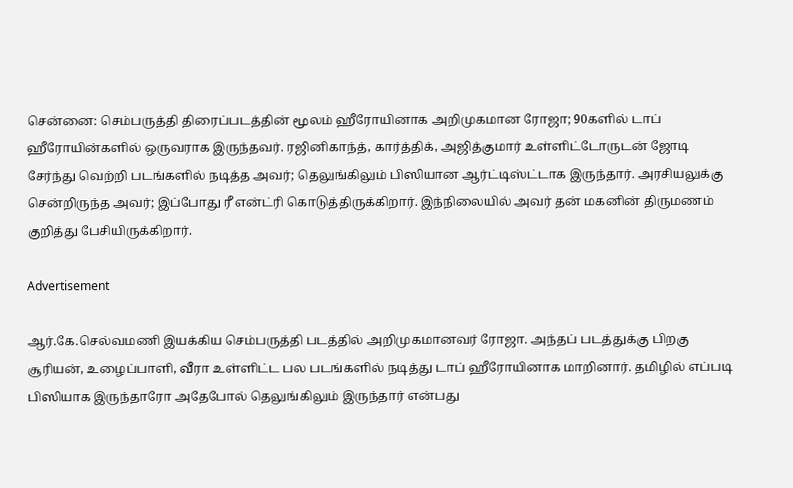சென்னை: செம்பருத்தி திரைப்படத்தின் மூலம் ஹீரோயினாக அறிமுகமான ரோஜா; 90களில் டாப் ஹீரோயின்களில் ஒருவராக இருந்தவர். ரஜினிகாந்த், கார்த்திக், அஜித்குமார் உள்ளிட்டோருடன் ஜோடி சேர்ந்து வெற்றி படங்களில் நடித்த அவர்; தெலுங்கிலும் பிஸியான ஆர்ட்டிஸ்ட்டாக இருந்தார். அரசியலுக்கு சென்றிருந்த அவர்; இப்போது ரீ என்ட்ரி கொடுத்திருக்கிறார். இந்நிலையில் அவர் தன் மகனின் திருமணம் குறித்து பேசியிருக்கிறார்.

Advertisement

ஆர்.கே.செல்வமணி இயக்கிய செம்பருத்தி படத்தில் அறிமுகமானவர் ரோஜா. அந்தப் படத்துக்கு பிறகு சூரியன், உழைப்பாளி, வீரா உள்ளிட்ட பல படங்களில் நடித்து டாப் ஹீரோயினாக மாறினார். தமிழில் எப்படி பிஸியாக இருந்தாரோ அதேபோல் தெலுங்கிலும் இருந்தார் என்பது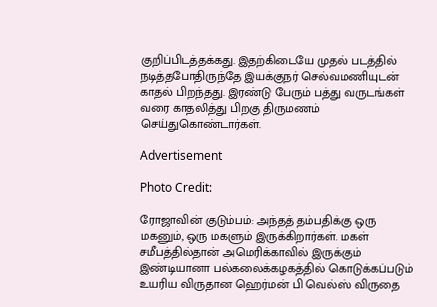குறிப்பிடத்தக்கது. இதற்கிடையே முதல் படத்தில் நடித்தபோதிருந்தே இயக்குநர் செல்வமணியுடன் காதல் பிறந்தது. இரண்டு பேரும் பத்து வருடங்கள் வரை காதலித்து பிறகு திருமணம் செய்துகொண்டார்கள்.

Advertisement

Photo Credit:

ரோஜாவின் குடும்பம்: அந்தத் தம்பதிக்கு ஒரு மகனும், ஒரு மகளும் இருக்கிறார்கள். மகள் சமீபத்தில்தான் அமெரிக்காவில் இருக்கும் இண்டியானா பல்கலைக்கழகத்தில் கொடுக்கப்படும் உயரிய விருதான ஹெர்மன் பி வெல்ஸ் விருதை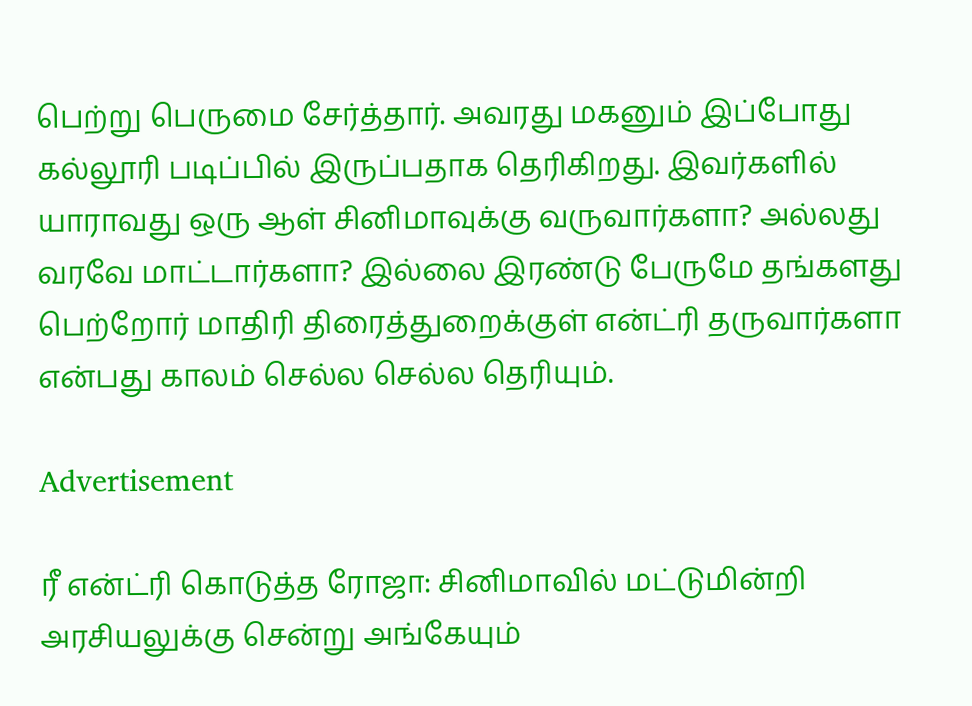பெற்று பெருமை சேர்த்தார். அவரது மகனும் இப்போது கல்லூரி படிப்பில் இருப்பதாக தெரிகிறது. இவர்களில் யாராவது ஒரு ஆள் சினிமாவுக்கு வருவார்களா? அல்லது வரவே மாட்டார்களா? இல்லை இரண்டு பேருமே தங்களது பெற்றோர் மாதிரி திரைத்துறைக்குள் என்ட்ரி தருவார்களா என்பது காலம் செல்ல செல்ல தெரியும்.

Advertisement

ரீ என்ட்ரி கொடுத்த ரோஜா: சினிமாவில் மட்டுமின்றி அரசியலுக்கு சென்று அங்கேயும்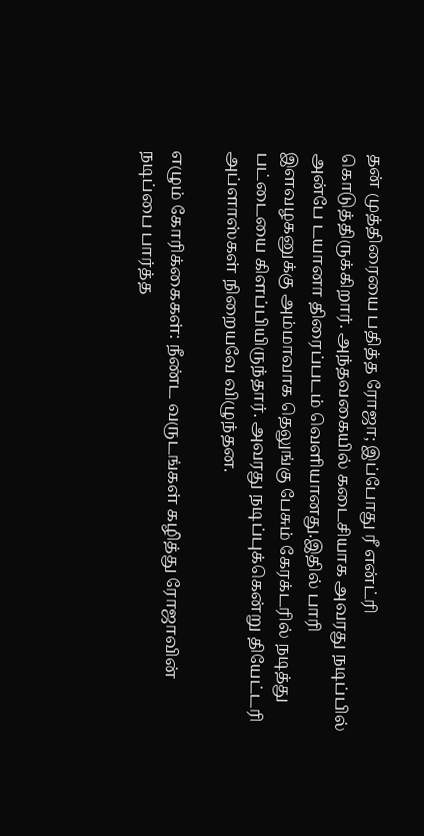தன் முத்திரையை பதித்த ரோஜா; இப்போது ரீ என்ட்ரி கொடுத்திருக்கிறார். அந்தவகையில் கடைசியாக அவரது நடிப்பில் அன்பே டயானா திரைப்படம் வெளியானது.இதில் பாரி இளவழகனுக்கு அம்மாவாக தெலுங்கு பேசும் கேரக்டரில் நடித்து பட்டையை கிளப்பியிருந்தார். அவரது நடிப்புக்கென்று தியேட்டரி அப்ளாஸ்கள் நிறையவே விழுந்தன.

எழும் கோரிக்கைகள்: நீண்ட வருடங்கள் கழித்து ரோஜாவின் நடிப்பை பார்த்த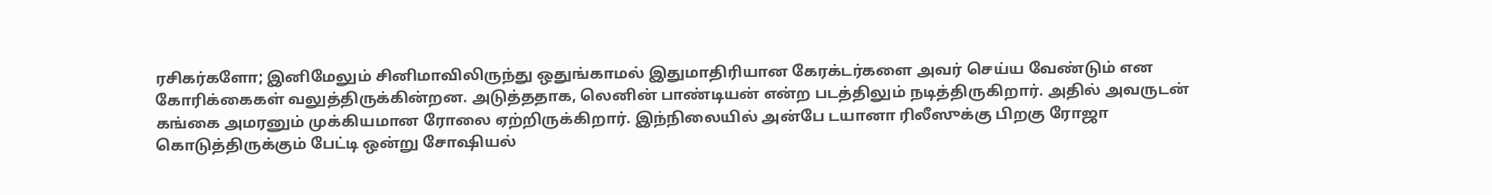ரசிகர்களோ; இனிமேலும் சினிமாவிலிருந்து ஒதுங்காமல் இதுமாதிரியான கேரக்டர்களை அவர் செய்ய வேண்டும் என கோரிக்கைகள் வலுத்திருக்கின்றன. அடுத்ததாக, லெனின் பாண்டியன் என்ற படத்திலும் நடித்திருகிறார். அதில் அவருடன் கங்கை அமரனும் முக்கியமான ரோலை ஏற்றிருக்கிறார். இந்நிலையில் அன்பே டயானா ரிலீஸுக்கு பிறகு ரோஜா கொடுத்திருக்கும் பேட்டி ஒன்று சோஷியல்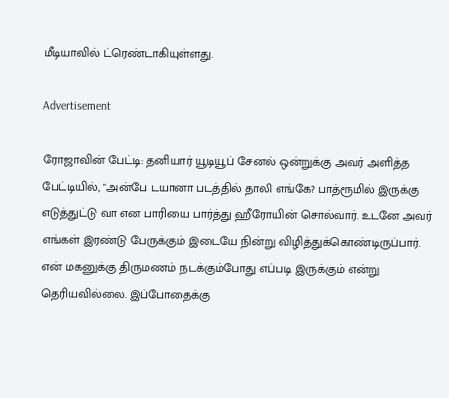மீடியாவில் ட்ரெண்டாகியுள்ளது.

Advertisement

ரோஜாவின் பேட்டி: தனியார் யூடியூப் சேனல் ஒன்றுக்கு அவர் அளித்த பேட்டியில், "அன்பே டயானா படத்தில் தாலி எங்கே? பாத்ரூமில் இருக்கு எடுத்துட்டு வா என பாரியை பார்த்து ஹீரோயின் சொல்வார். உடனே அவர் எங்கள் இரண்டு பேருக்கும் இடையே நின்று விழித்துக்கொண்டிருப்பார். என் மகனுக்கு திருமணம் நடக்கும்போது எப்படி இருக்கும் என்று தெரியவில்லை. இப்போதைக்கு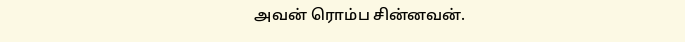அவன் ரொம்ப சின்னவன்.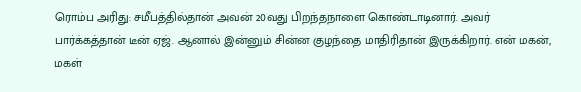ரொம்ப அரிது: சமீபத்தில்தான் அவன் 20வது பிறந்தநாளை கொண்டாடினார். அவர் பார்க்கத்தான் டீன் ஏஜ். ஆனால் இன்னும் சின்ன குழந்தை மாதிரிதான் இருக்கிறார். என் மகன், மகள்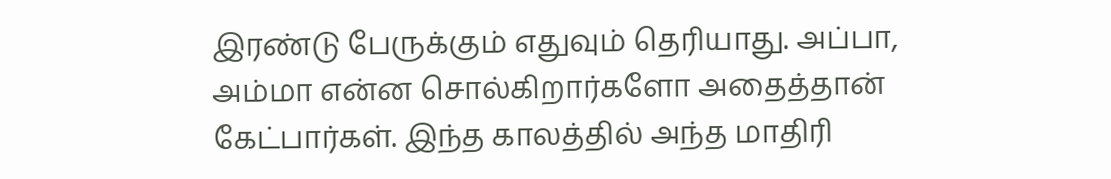இரண்டு பேருக்கும் எதுவும் தெரியாது. அப்பா, அம்மா என்ன சொல்கிறார்களோ அதைத்தான் கேட்பார்கள். இந்த காலத்தில் அந்த மாதிரி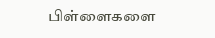பிள்ளைகளை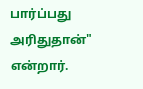பார்ப்பது அரிதுதான்" என்றார்.